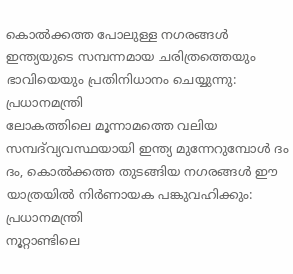കൊൽക്കത്ത പോലുള്ള നഗരങ്ങൾ ഇന്ത്യയുടെ സമ്പന്നമായ ചരിത്രത്തെയും ഭാവിയെയും പ്രതിനിധാനം ചെയ്യുന്നു: പ്രധാനമന്ത്രി
ലോകത്തിലെ മൂന്നാമത്തെ വലിയ സമ്പദ്‌വ്യവസ്ഥയായി ഇന്ത്യ മുന്നേറുമ്പോൾ ദം ദം, കൊൽക്കത്ത തുടങ്ങിയ നഗരങ്ങൾ ഈ യാത്രയിൽ നിർണായക പങ്കുവഹിക്കും: പ്രധാനമന്ത്രി
നൂറ്റാണ്ടിലെ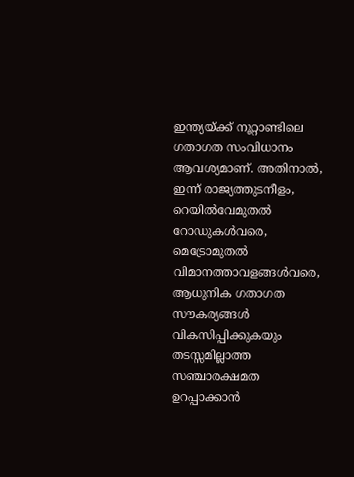ഇന്ത്യയ്ക്ക് നൂറ്റാണ്ടിലെ ഗതാഗത സംവിധാനം ആവശ്യമാണ്. അതിനാൽ, ഇന്ന് രാജ്യത്തുടനീളം, റെയിൽവേമുതൽ റോഡുകൾവരെ, മെട്രോമുതൽ വിമാനത്താവളങ്ങൾവരെ, ആധുനിക ഗതാഗത സൗകര്യങ്ങൾ വികസിപ്പിക്കുകയും തടസ്സമില്ലാത്ത സഞ്ചാരക്ഷമത ഉറപ്പാക്കാൻ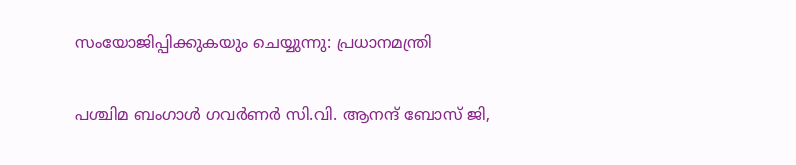സംയോജിപ്പിക്കുകയും ചെയ്യുന്നു: പ്രധാനമന്ത്രി

പശ്ചിമ ബംഗാൾ ഗവർണർ സി.വി. ആനന്ദ് ബോസ് ജി,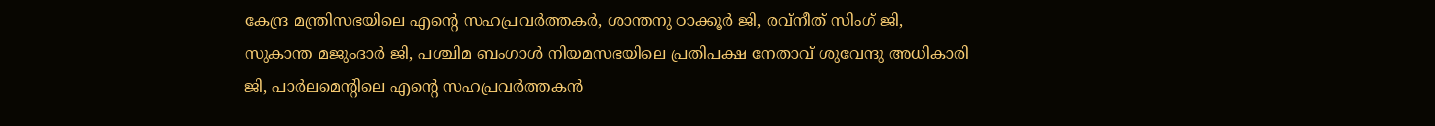കേന്ദ്ര മന്ത്രിസഭയിലെ എന്റെ സഹപ്രവർത്തകർ, ശാന്തനു ഠാക്കൂർ ജി, രവ്‌നീത് സിംഗ് ജി, സുകാന്ത മജുംദാർ ജി, പശ്ചിമ ബംഗാൾ നിയമസഭയിലെ പ്രതിപക്ഷ നേതാവ് ശുവേന്ദു അധികാരി ജി, പാർലമെന്റിലെ എന്റെ സഹപ്രവർത്തകൻ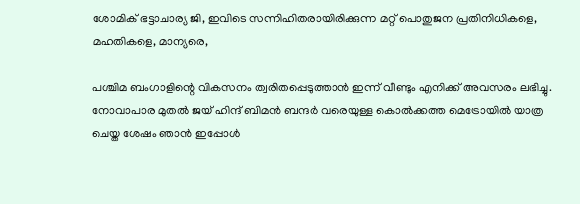ശോമിക് ഭട്ടാചാര്യ ജി, ഇവിടെ സന്നിഹിതരായിരിക്കുന്ന മറ്റ് പൊതുജന പ്രതിനിധികളെ, മഹതികളെ, മാന്യരെ,

പശ്ചിമ ബംഗാളിന്റെ വികസനം ത്വരിതപ്പെടുത്താൻ ഇന്ന് വീണ്ടും എനിക്ക് അവസരം ലഭിച്ചു. നോവാപാര മുതൽ ജയ് ഹിന്ദ് ബിമൻ ബന്ദർ വരെയുള്ള കൊൽക്കത്ത മെട്രോയിൽ യാത്ര ചെയ്ത ശേഷം ഞാൻ ഇപ്പോൾ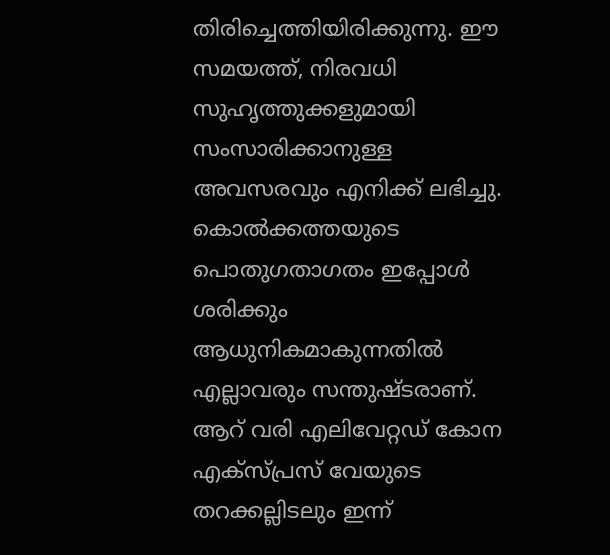തിരിച്ചെത്തിയിരിക്കുന്നു. ഈ സമയത്ത്, നിരവധി സുഹൃത്തുക്കളുമായി സംസാരിക്കാനുള്ള അവസരവും എനിക്ക് ലഭിച്ചു. കൊൽക്കത്തയുടെ പൊതുഗതാഗതം ഇപ്പോൾ ശരിക്കും ആധുനികമാകുന്നതിൽ എല്ലാവരും സന്തുഷ്ടരാണ്. ആറ് വരി എലിവേറ്റഡ് കോന എക്സ്പ്രസ് വേയുടെ തറക്കല്ലിടലും ഇന്ന്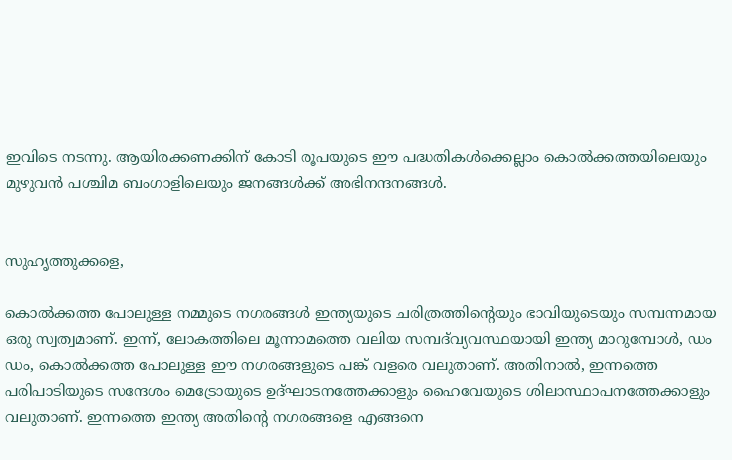ഇവിടെ നടന്നു. ആയിരക്കണക്കിന് കോടി രൂപയുടെ ഈ പദ്ധതികൾക്കെല്ലാം കൊൽക്കത്തയിലെയും മുഴുവൻ പശ്ചിമ ബംഗാളിലെയും ജനങ്ങൾക്ക് അഭിനന്ദനങ്ങൾ.


സുഹൃത്തുക്കളെ,

കൊൽക്കത്ത പോലുള്ള നമ്മുടെ നഗരങ്ങൾ ഇന്ത്യയുടെ ചരിത്രത്തിന്റെയും ഭാവിയുടെയും സമ്പന്നമായ ഒരു സ്വത്വമാണ്. ഇന്ന്, ലോകത്തിലെ മൂന്നാമത്തെ വലിയ സമ്പദ്‌വ്യവസ്ഥയായി ഇന്ത്യ മാറുമ്പോൾ, ഡം ഡം, കൊൽക്കത്ത പോലുള്ള ഈ നഗരങ്ങളുടെ പങ്ക് വളരെ വലുതാണ്. അതിനാൽ, ഇന്നത്തെ പരിപാടിയുടെ സന്ദേശം മെട്രോയുടെ ഉദ്ഘാടനത്തേക്കാളും ഹൈവേയുടെ ശിലാസ്ഥാപനത്തേക്കാളും വലുതാണ്. ഇന്നത്തെ ഇന്ത്യ അതിന്റെ നഗരങ്ങളെ എങ്ങനെ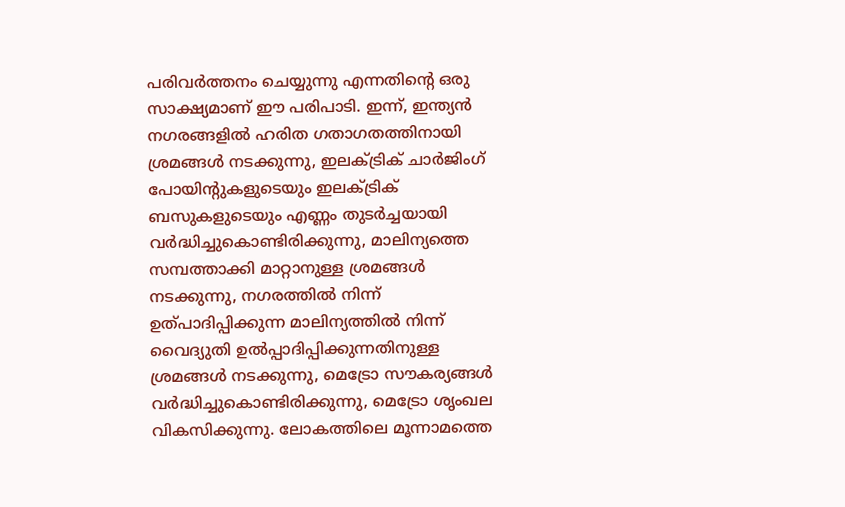പരിവർത്തനം ചെയ്യുന്നു എന്നതിന്റെ ഒരു സാക്ഷ്യമാണ് ഈ പരിപാടി. ഇന്ന്, ഇന്ത്യൻ നഗരങ്ങളിൽ ഹരിത ഗതാഗതത്തിനായി ശ്രമങ്ങൾ നടക്കുന്നു, ഇലക്ട്രിക് ചാർജിംഗ് പോയിന്റുകളുടെയും ഇലക്ട്രിക് ബസുകളുടെയും എണ്ണം തുടർച്ചയായി വർദ്ധിച്ചുകൊണ്ടിരിക്കുന്നു, മാലിന്യത്തെ സമ്പത്താക്കി മാറ്റാനുള്ള ശ്രമങ്ങൾ നടക്കുന്നു, നഗരത്തിൽ നിന്ന് ഉത്പാദിപ്പിക്കുന്ന മാലിന്യത്തിൽ നിന്ന് വൈദ്യുതി ഉൽപ്പാദിപ്പിക്കുന്നതിനുള്ള ശ്രമങ്ങൾ നടക്കുന്നു, മെട്രോ സൗകര്യങ്ങൾ വർദ്ധിച്ചുകൊണ്ടിരിക്കുന്നു, മെട്രോ ശൃംഖല വികസിക്കുന്നു. ലോകത്തിലെ മൂന്നാമത്തെ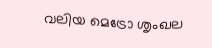വലിയ മെട്രോ ശൃംഖല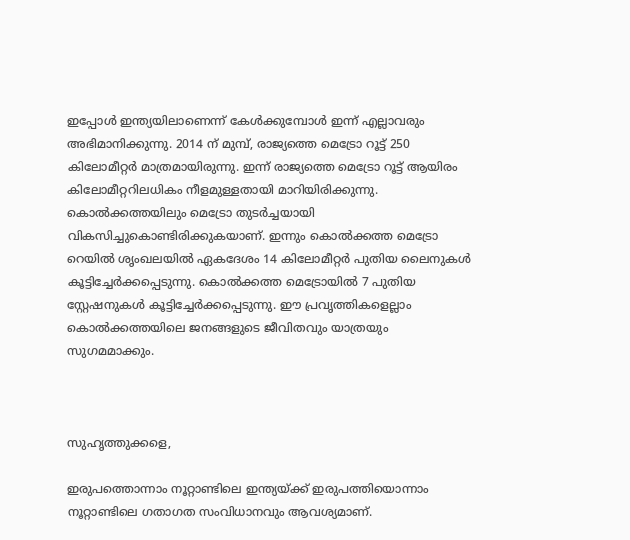ഇപ്പോൾ ഇന്ത്യയിലാണെന്ന് കേൾക്കുമ്പോൾ ഇന്ന് എല്ലാവരും അഭിമാനിക്കുന്നു. 2014 ന് മുമ്പ്, രാജ്യത്തെ മെട്രോ റൂട്ട് 250 കിലോമീറ്റർ മാത്രമായിരുന്നു. ഇന്ന് രാജ്യത്തെ മെട്രോ റൂട്ട് ആയിരം കിലോമീറ്ററിലധികം നീളമുള്ളതായി മാറിയിരിക്കുന്നു. കൊൽക്കത്തയിലും മെട്രോ തുടർച്ചയായി വികസിച്ചുകൊണ്ടിരിക്കുകയാണ്. ഇന്നും കൊൽക്കത്ത മെട്രോ റെയിൽ ശൃംഖലയിൽ ഏകദേശം 14 കിലോമീറ്റർ പുതിയ ലൈനുകൾ കൂട്ടിച്ചേർക്കപ്പെടുന്നു. കൊൽക്കത്ത മെട്രോയിൽ 7 പുതിയ സ്റ്റേഷനുകൾ കൂട്ടിച്ചേർക്കപ്പെടുന്നു. ഈ പ്രവൃത്തികളെല്ലാം കൊൽക്കത്തയിലെ ജനങ്ങളുടെ ജീവിതവും യാത്രയും സുഗമമാക്കും.



സുഹൃത്തുക്കളെ,

ഇരുപത്തൊന്നാം നൂറ്റാണ്ടിലെ ഇന്ത്യയ്ക്ക് ഇരുപത്തിയൊന്നാം നൂറ്റാണ്ടിലെ ഗതാഗത സംവിധാനവും ആവശ്യമാണ്.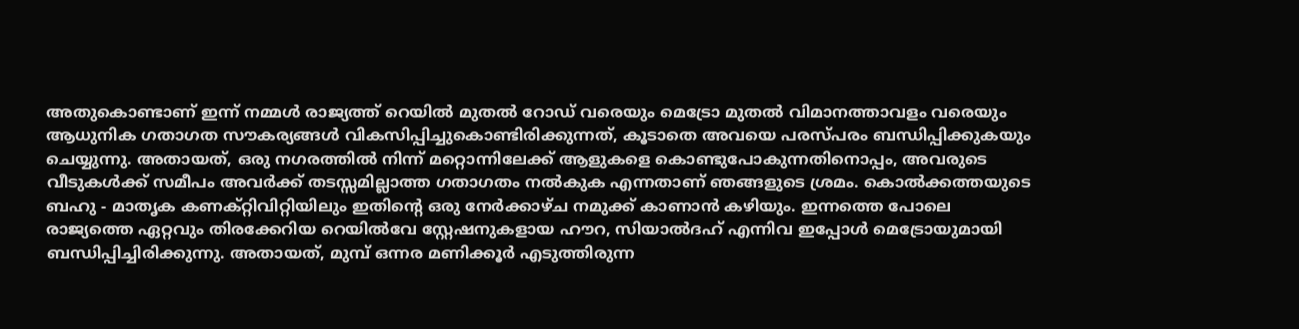അതുകൊണ്ടാണ് ഇന്ന് നമ്മൾ രാജ്യത്ത് റെയിൽ മുതൽ റോഡ് വരെയും മെട്രോ മുതൽ വിമാനത്താവളം വരെയും ആധുനിക ഗതാഗത സൗകര്യങ്ങൾ വികസിപ്പിച്ചുകൊണ്ടിരിക്കുന്നത്, കൂടാതെ അവയെ പരസ്പരം ബന്ധിപ്പിക്കുകയും ചെയ്യുന്നു. അതായത്, ഒരു നഗരത്തിൽ നിന്ന് മറ്റൊന്നിലേക്ക് ആളുകളെ കൊണ്ടുപോകുന്നതിനൊപ്പം, അവരുടെ വീടുകൾക്ക് സമീപം അവർക്ക് തടസ്സമില്ലാത്ത ഗതാഗതം നൽകുക എന്നതാണ് ഞങ്ങളുടെ ശ്രമം. കൊൽക്കത്തയുടെ ബഹു - മാതൃക കണക്റ്റിവിറ്റിയിലും ഇതിന്റെ ഒരു നേർക്കാഴ്ച നമുക്ക് കാണാൻ കഴിയും. ഇന്നത്തെ പോലെ രാജ്യത്തെ ഏറ്റവും തിരക്കേറിയ റെയിൽവേ സ്റ്റേഷനുകളായ ഹൗറ, സിയാൽദഹ് എന്നിവ ഇപ്പോൾ മെട്രോയുമായി ബന്ധിപ്പിച്ചിരിക്കുന്നു. അതായത്, മുമ്പ് ഒന്നര മണിക്കൂർ എടുത്തിരുന്ന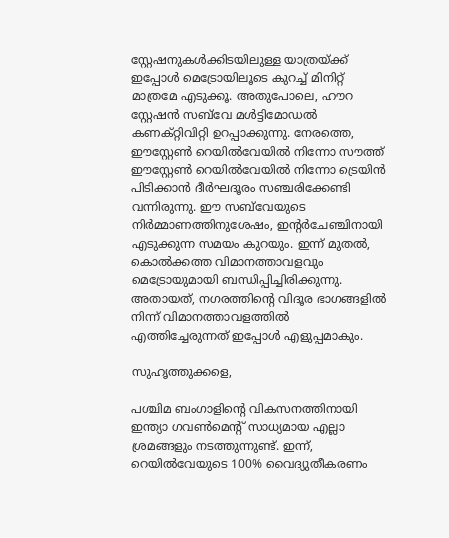സ്റ്റേഷനുകൾക്കിടയിലുള്ള യാത്രയ്ക്ക് ഇപ്പോൾ മെട്രോയിലൂടെ കുറച്ച് മിനിറ്റ് മാത്രമേ എടുക്കൂ. അതുപോലെ, ഹൗറ സ്റ്റേഷൻ സബ്‌വേ മൾട്ടിമോഡൽ കണക്റ്റിവിറ്റി ഉറപ്പാക്കുന്നു. നേരത്തെ, ഈസ്റ്റേൺ റെയിൽവേയിൽ നിന്നോ സൗത്ത് ഈസ്റ്റേൺ റെയിൽവേയിൽ നിന്നോ ട്രെയിൻ പിടിക്കാൻ ദീർഘദൂരം സഞ്ചരിക്കേണ്ടി വന്നിരുന്നു. ഈ സബ്‌വേയുടെ നിർമ്മാണത്തിനുശേഷം, ഇന്റർചേഞ്ചിനായി എടുക്കുന്ന സമയം കുറയും. ഇന്ന് മുതൽ, കൊൽക്കത്ത വിമാനത്താവളവും മെട്രോയുമായി ബന്ധിപ്പിച്ചിരിക്കുന്നു. അതായത്, നഗരത്തിന്റെ വിദൂര ഭാഗങ്ങളിൽ നിന്ന് വിമാനത്താവളത്തിൽ എത്തിച്ചേരുന്നത് ഇപ്പോൾ എളുപ്പമാകും.

സുഹൃത്തുക്കളെ,

പശ്ചിമ ബംഗാളിന്റെ വികസനത്തിനായി ഇന്ത്യാ ഗവൺമെന്റ് സാധ്യമായ എല്ലാ ശ്രമങ്ങളും നടത്തുന്നുണ്ട്. ഇന്ന്, റെയിൽവേയുടെ 100% വൈദ്യുതീകരണം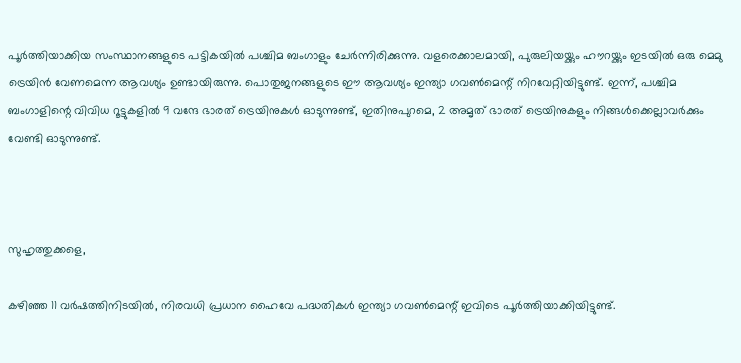പൂർത്തിയാക്കിയ സംസ്ഥാനങ്ങളുടെ പട്ടികയിൽ പശ്ചിമ ബംഗാളും ചേർന്നിരിക്കുന്നു. വളരെക്കാലമായി, പുരുലിയയ്ക്കും ഹൗറയ്ക്കും ഇടയിൽ ഒരു മെമു ട്രെയിൻ വേണമെന്ന ആവശ്യം ഉണ്ടായിരുന്നു. പൊതുജനങ്ങളുടെ ഈ ആവശ്യം ഇന്ത്യാ ഗവൺമെന്റ് നിറവേറ്റിയിട്ടുണ്ട്. ഇന്ന്, പശ്ചിമ ബംഗാളിന്റെ വിവിധ റൂട്ടുകളിൽ 9 വന്ദേ ഭാരത് ട്രെയിനുകൾ ഓടുന്നുണ്ട്, ഇതിനുപുറമെ, 2 അമൃത് ഭാരത് ട്രെയിനുകളും നിങ്ങൾക്കെല്ലാവർക്കും വേണ്ടി ഓടുന്നുണ്ട്.



സുഹൃത്തുക്കളെ,

കഴിഞ്ഞ 11 വർഷത്തിനിടയിൽ, നിരവധി പ്രധാന ഹൈവേ പദ്ധതികൾ ഇന്ത്യാ ഗവൺമെന്റ് ഇവിടെ പൂർത്തിയാക്കിയിട്ടുണ്ട്.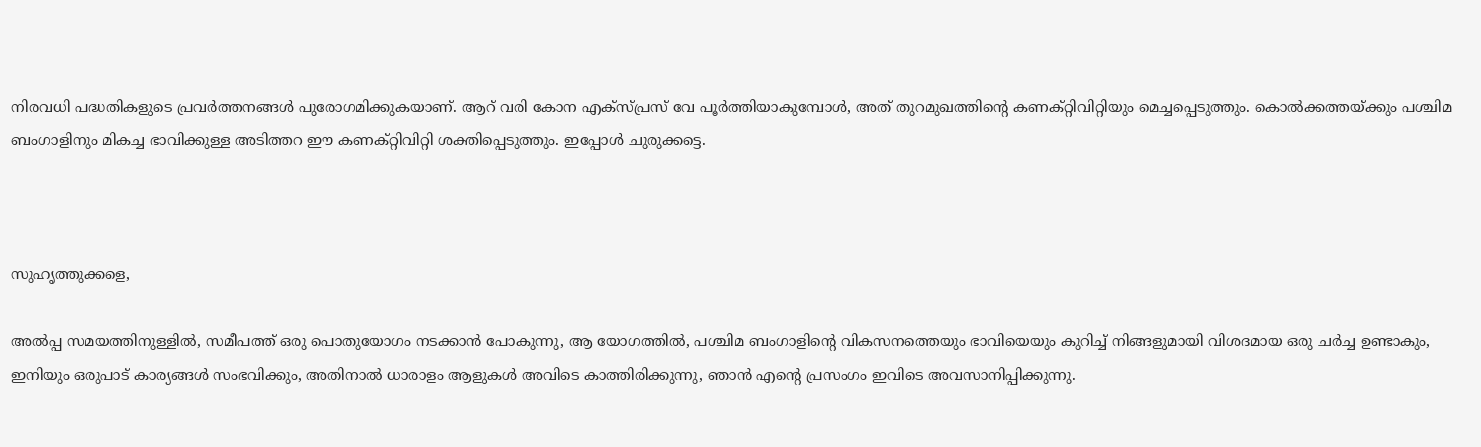നിരവധി പദ്ധതികളുടെ പ്രവർത്തനങ്ങൾ പുരോഗമിക്കുകയാണ്. ആറ് വരി കോന എക്സ്പ്രസ് വേ പൂർത്തിയാകുമ്പോൾ, അത് തുറമുഖത്തിന്റെ കണക്റ്റിവിറ്റിയും മെച്ചപ്പെടുത്തും. കൊൽക്കത്തയ്ക്കും പശ്ചിമ ബംഗാളിനും മികച്ച ഭാവിക്കുള്ള അടിത്തറ ഈ കണക്റ്റിവിറ്റി ശക്തിപ്പെടുത്തും. ഇപ്പോൾ ചുരുക്കട്ടെ.



സുഹൃത്തുക്കളെ,

അൽപ്പ സമയത്തിനുള്ളിൽ, സമീപത്ത് ഒരു പൊതുയോഗം നടക്കാൻ പോകുന്നു, ആ യോഗത്തിൽ, പശ്ചിമ ബംഗാളിന്റെ വികസനത്തെയും ഭാവിയെയും കുറിച്ച് നിങ്ങളുമായി വിശദമായ ഒരു ചർച്ച ഉണ്ടാകും, ഇനിയും ഒരുപാട് കാര്യങ്ങൾ സംഭവിക്കും, അതിനാൽ ധാരാളം ആളുകൾ അവിടെ കാത്തിരിക്കുന്നു, ഞാൻ എന്റെ പ്രസംഗം ഇവിടെ അവസാനിപ്പിക്കുന്നു.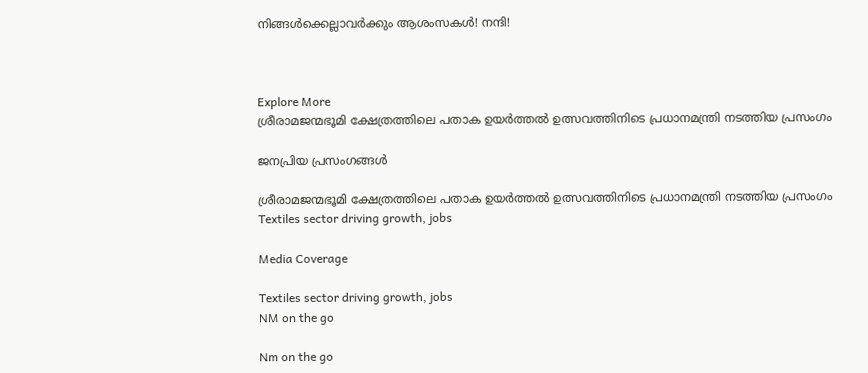നിങ്ങൾക്കെല്ലാവർക്കും ആശംസകൾ! നന്ദി!



Explore More
ശ്രീരാമജന്മഭൂമി ക്ഷേത്രത്തിലെ പതാക ഉയർത്തൽ ഉത്സവത്തിനിടെ പ്രധാനമന്ത്രി നടത്തിയ പ്രസംഗം

ജനപ്രിയ പ്രസംഗങ്ങൾ

ശ്രീരാമജന്മഭൂമി ക്ഷേത്രത്തിലെ പതാക ഉയർത്തൽ ഉത്സവത്തിനിടെ പ്രധാനമന്ത്രി നടത്തിയ പ്രസംഗം
Textiles sector driving growth, jobs

Media Coverage

Textiles sector driving growth, jobs
NM on the go

Nm on the go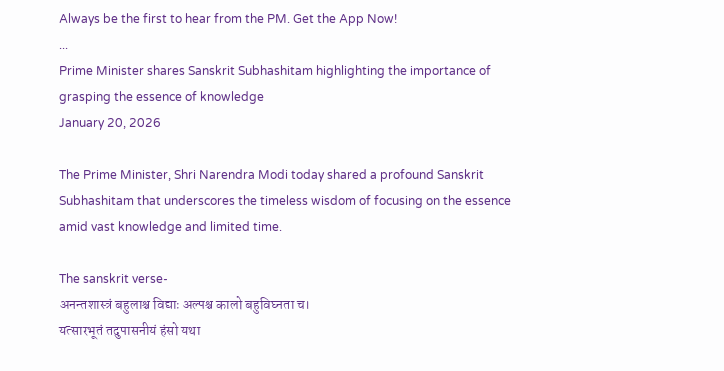Always be the first to hear from the PM. Get the App Now!
...
Prime Minister shares Sanskrit Subhashitam highlighting the importance of grasping the essence of knowledge
January 20, 2026

The Prime Minister, Shri Narendra Modi today shared a profound Sanskrit Subhashitam that underscores the timeless wisdom of focusing on the essence amid vast knowledge and limited time.

The sanskrit verse-
अनन्तशास्त्रं बहुलाश्च विद्याः अल्पश्च कालो बहुविघ्नता च।
यत्सारभूतं तदुपासनीयं हंसो यथा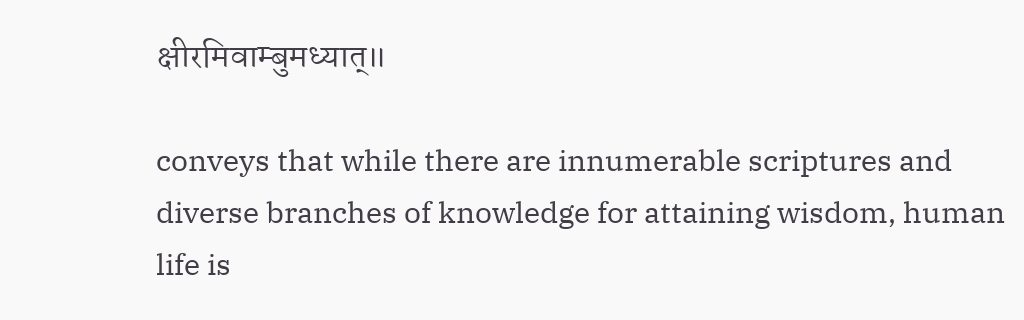क्षीरमिवाम्बुमध्यात्॥

conveys that while there are innumerable scriptures and diverse branches of knowledge for attaining wisdom, human life is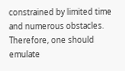constrained by limited time and numerous obstacles. Therefore, one should emulate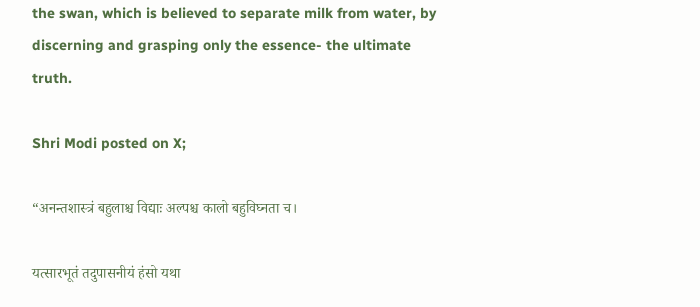the swan, which is believed to separate milk from water, by discerning and grasping only the essence- the ultimate truth.

Shri Modi posted on X;

“अनन्तशास्त्रं बहुलाश्च विद्याः अल्पश्च कालो बहुविघ्नता च।

यत्सारभूतं तदुपासनीयं हंसो यथा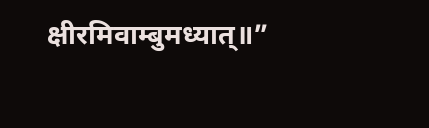क्षीरमिवाम्बुमध्यात्॥”